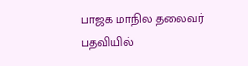பாஜக மாநில தலைவர் பதவியில்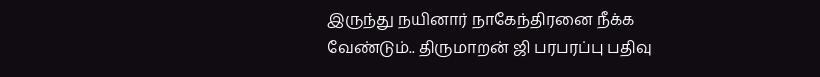இருந்து நயினார் நாகேந்திரனை நீக்க வேண்டும்.. திருமாறன் ஜி பரபரப்பு பதிவு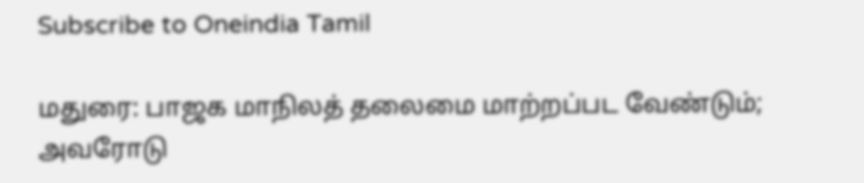Subscribe to Oneindia Tamil

மதுரை: பாஜக மாநிலத் தலைமை மாற்றப்பட வேண்டும்; அவரோடு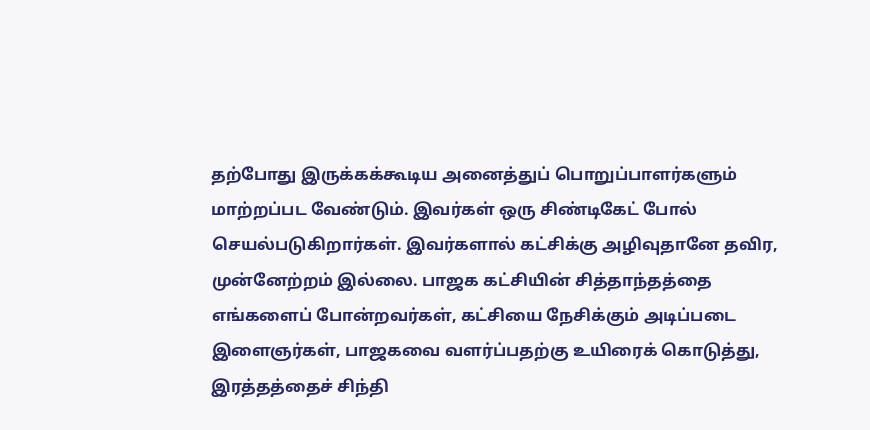தற்போது இருக்கக்கூடிய அனைத்துப் பொறுப்பாளர்களும் மாற்றப்பட வேண்டும். இவர்கள் ஒரு சிண்டிகேட் போல் செயல்படுகிறார்கள். இவர்களால் கட்சிக்கு அழிவுதானே தவிர, முன்னேற்றம் இல்லை. பாஜக கட்சியின் சித்தாந்தத்தை எங்களைப் போன்றவர்கள், கட்சியை நேசிக்கும் அடிப்படை இளைஞர்கள், பாஜகவை வளர்ப்பதற்கு உயிரைக் கொடுத்து, இரத்தத்தைச் சிந்தி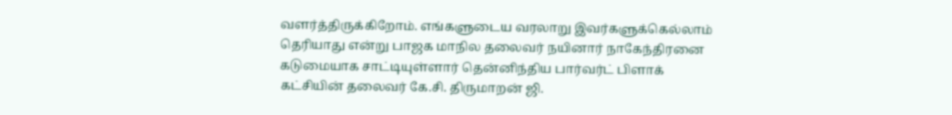வளர்த்திருக்கிறோம். எங்களுடைய வரலாறு இவர்களுக்கெல்லாம் தெரியாது என்று பாஜக மாநில தலைவர் நயினார் நாகேந்திரனை கடுமையாக சாட்டியுள்ளார் தென்னிந்திய பார்வர்ட் பிளாக் கட்சியின் தலைவர் கே.சி. திருமாறன் ஜி.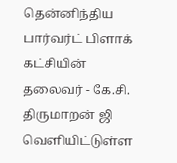தென்னிந்திய பார்வர்ட் பிளாக் கட்சியின் தலைவர் - கே.சி. திருமாறன் ஜி வெளியிட்டுள்ள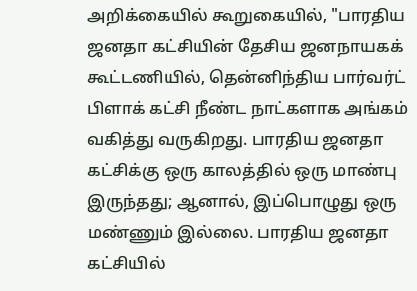அறிக்கையில் கூறுகையில், "பாரதிய ஜனதா கட்சியின் தேசிய ஜனநாயகக் கூட்டணியில், தென்னிந்திய பார்வர்ட் பிளாக் கட்சி நீண்ட நாட்களாக அங்கம் வகித்து வருகிறது. பாரதிய ஜனதா கட்சிக்கு ஒரு காலத்தில் ஒரு மாண்பு இருந்தது; ஆனால், இப்பொழுது ஒரு மண்ணும் இல்லை. பாரதிய ஜனதா கட்சியில்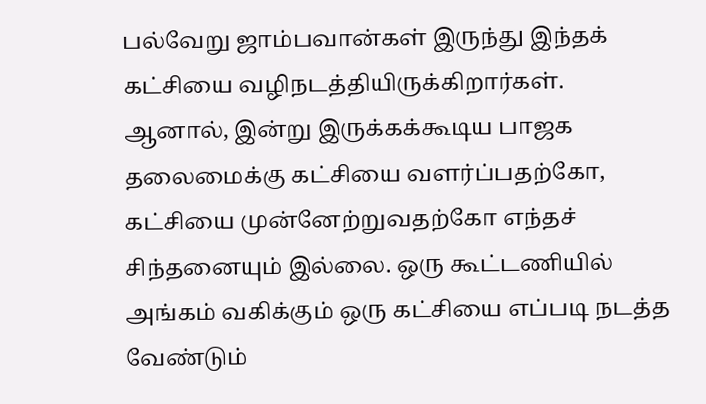பல்வேறு ஜாம்பவான்கள் இருந்து இந்தக் கட்சியை வழிநடத்தியிருக்கிறார்கள். ஆனால், இன்று இருக்கக்கூடிய பாஜக தலைமைக்கு கட்சியை வளர்ப்பதற்கோ, கட்சியை முன்னேற்றுவதற்கோ எந்தச் சிந்தனையும் இல்லை. ஒரு கூட்டணியில் அங்கம் வகிக்கும் ஒரு கட்சியை எப்படி நடத்த வேண்டும்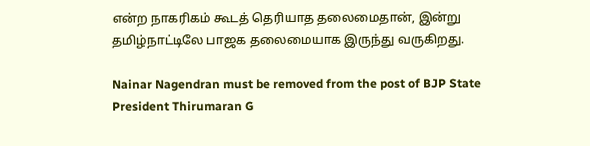என்ற நாகரிகம் கூடத் தெரியாத தலைமைதான், இன்று தமிழ்நாட்டிலே பாஜக தலைமையாக இருந்து வருகிறது.

Nainar Nagendran must be removed from the post of BJP State President Thirumaran G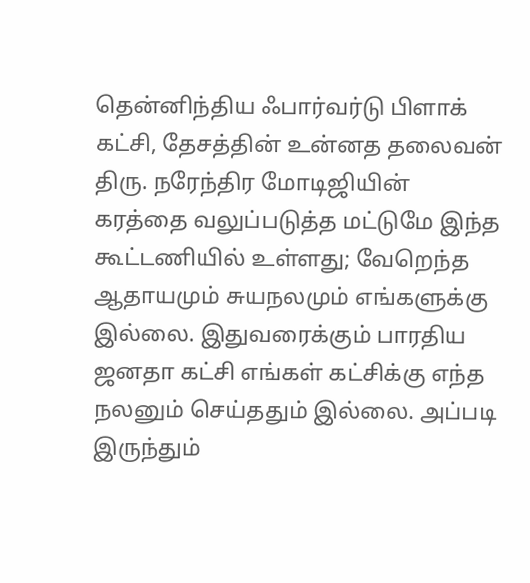தென்னிந்திய ஃபார்வர்டு பிளாக் கட்சி, தேசத்தின் உன்னத தலைவன் திரு. நரேந்திர மோடிஜியின் கரத்தை வலுப்படுத்த மட்டுமே இந்த கூட்டணியில் உள்ளது; வேறெந்த ஆதாயமும் சுயநலமும் எங்களுக்கு இல்லை. இதுவரைக்கும் பாரதிய ஜனதா கட்சி எங்கள் கட்சிக்கு எந்த நலனும் செய்ததும் இல்லை. அப்படி இருந்தும்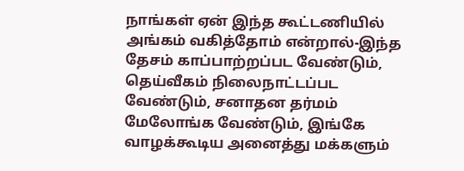நாங்கள் ஏன் இந்த கூட்டணியில் அங்கம் வகித்தோம் என்றால்-இந்த தேசம் காப்பாற்றப்பட வேண்டும், தெய்வீகம் நிலைநாட்டப்பட வேண்டும், சனாதன தர்மம் மேலோங்க வேண்டும், இங்கே வாழக்கூடிய அனைத்து மக்களும்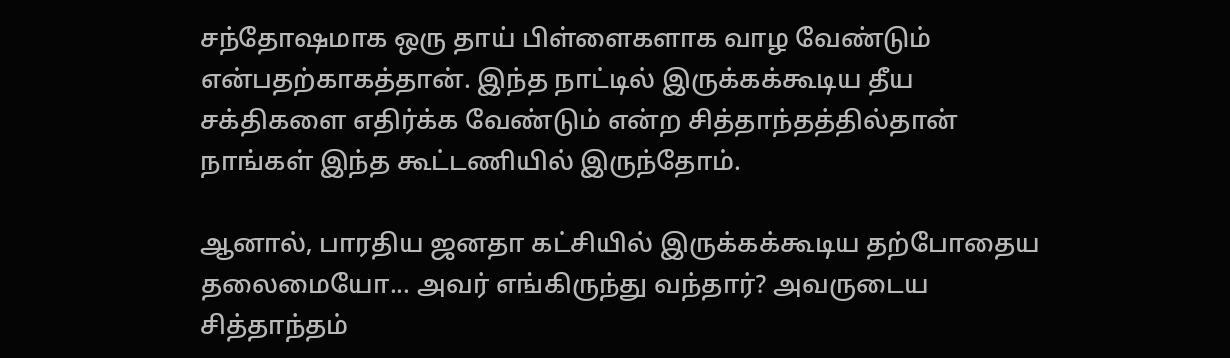சந்தோஷமாக ஒரு தாய் பிள்ளைகளாக வாழ வேண்டும் என்பதற்காகத்தான். இந்த நாட்டில் இருக்கக்கூடிய தீய சக்திகளை எதிர்க்க வேண்டும் என்ற சித்தாந்தத்தில்தான் நாங்கள் இந்த கூட்டணியில் இருந்தோம்.

ஆனால், பாரதிய ஜனதா கட்சியில் இருக்கக்கூடிய தற்போதைய தலைமையோ... அவர் எங்கிருந்து வந்தார்? அவருடைய சித்தாந்தம்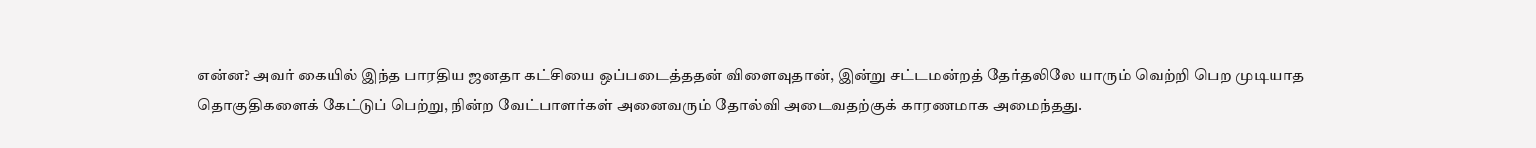என்ன? அவர் கையில் இந்த பாரதிய ஜனதா கட்சியை ஒப்படைத்ததன் விளைவுதான், இன்று சட்டமன்றத் தேர்தலிலே யாரும் வெற்றி பெற முடியாத தொகுதிகளைக் கேட்டுப் பெற்று, நின்ற வேட்பாளர்கள் அனைவரும் தோல்வி அடைவதற்குக் காரணமாக அமைந்தது.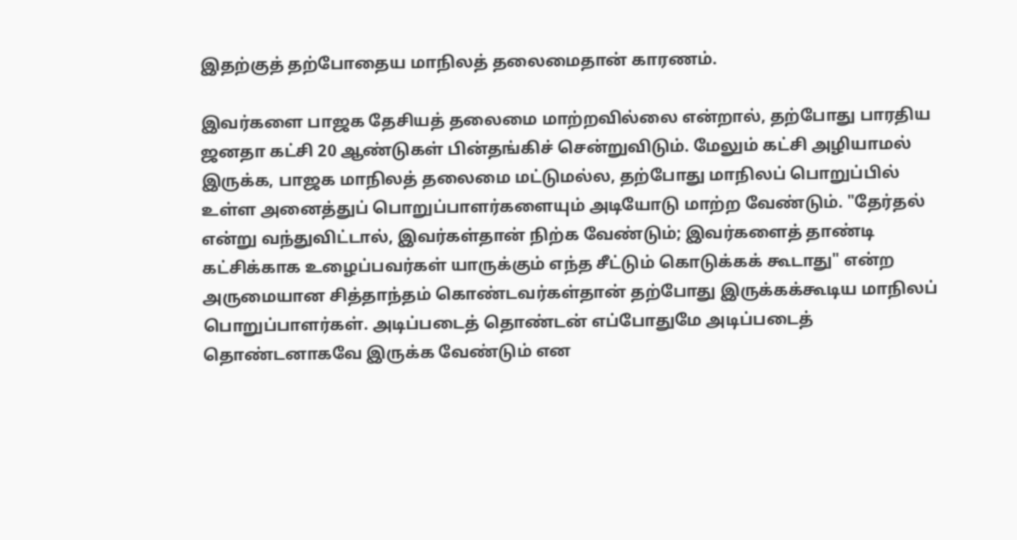இதற்குத் தற்போதைய மாநிலத் தலைமைதான் காரணம்.

இவர்களை பாஜக தேசியத் தலைமை மாற்றவில்லை என்றால், தற்போது பாரதிய ஜனதா கட்சி 20 ஆண்டுகள் பின்தங்கிச் சென்றுவிடும். மேலும் கட்சி அழியாமல் இருக்க, பாஜக மாநிலத் தலைமை மட்டுமல்ல, தற்போது மாநிலப் பொறுப்பில் உள்ள அனைத்துப் பொறுப்பாளர்களையும் அடியோடு மாற்ற வேண்டும். "தேர்தல் என்று வந்துவிட்டால், இவர்கள்தான் நிற்க வேண்டும்; இவர்களைத் தாண்டி கட்சிக்காக உழைப்பவர்கள் யாருக்கும் எந்த சீட்டும் கொடுக்கக் கூடாது" என்ற அருமையான சித்தாந்தம் கொண்டவர்கள்தான் தற்போது இருக்கக்கூடிய மாநிலப் பொறுப்பாளர்கள். அடிப்படைத் தொண்டன் எப்போதுமே அடிப்படைத் தொண்டனாகவே இருக்க வேண்டும் என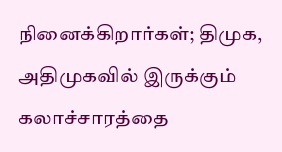நினைக்கிறார்கள்; திமுக, அதிமுகவில் இருக்கும் கலாச்சாரத்தை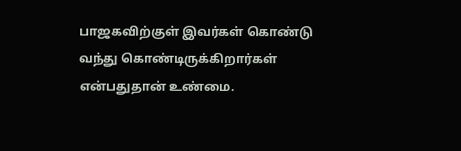பாஜகவிற்குள் இவர்கள் கொண்டு வந்து கொண்டிருக்கிறார்கள் என்பதுதான் உண்மை.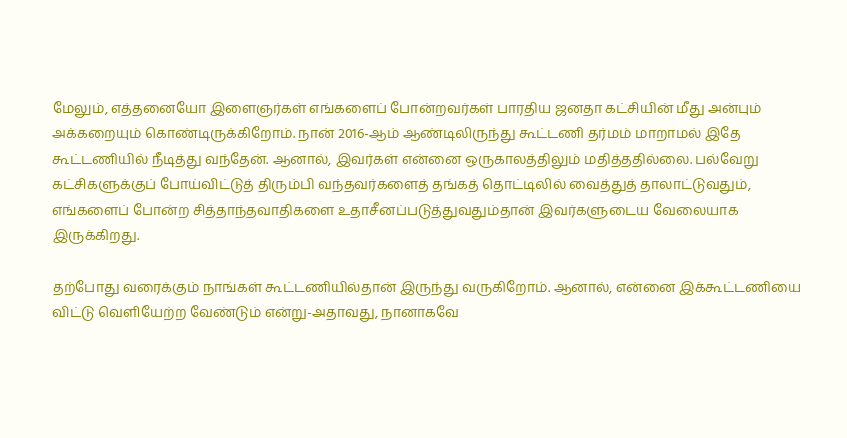மேலும், எத்தனையோ இளைஞர்கள் எங்களைப் போன்றவர்கள் பாரதிய ஜனதா கட்சியின் மீது அன்பும் அக்கறையும் கொண்டிருக்கிறோம். நான் 2016-ஆம் ஆண்டிலிருந்து கூட்டணி தர்மம் மாறாமல் இதே கூட்டணியில் நீடித்து வந்தேன். ஆனால், இவர்கள் என்னை ஒருகாலத்திலும் மதித்ததில்லை. பல்வேறு கட்சிகளுக்குப் போய்விட்டுத் திரும்பி வந்தவர்களைத் தங்கத் தொட்டிலில் வைத்துத் தாலாட்டுவதும், எங்களைப் போன்ற சித்தாந்தவாதிகளை உதாசீனப்படுத்துவதும்தான் இவர்களுடைய வேலையாக இருக்கிறது.

தற்போது வரைக்கும் நாங்கள் கூட்டணியில்தான் இருந்து வருகிறோம். ஆனால், என்னை இக்கூட்டணியை விட்டு வெளியேற்ற வேண்டும் என்று-அதாவது, நானாகவே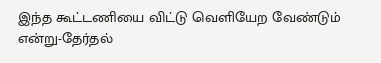இந்த கூட்டணியை விட்டு வெளியேற வேண்டும் என்று-தேர்தல்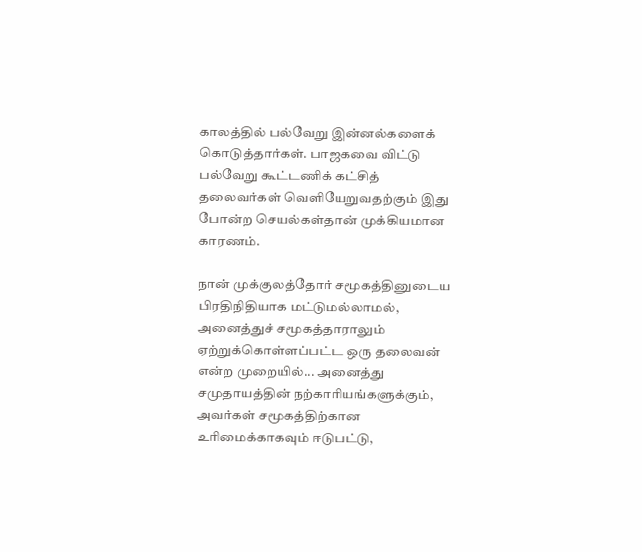காலத்தில் பல்வேறு இன்னல்களைக் கொடுத்தார்கள். பாஜகவை விட்டு பல்வேறு கூட்டணிக் கட்சித் தலைவர்கள் வெளியேறுவதற்கும் இது போன்ற செயல்கள்தான் முக்கியமான காரணம்.

நான் முக்குலத்தோர் சமூகத்தினுடைய பிரதிநிதியாக மட்டுமல்லாமல், அனைத்துச் சமூகத்தாராலும் ஏற்றுக்கொள்ளப்பட்ட ஒரு தலைவன் என்ற முறையில்... அனைத்து சமுதாயத்தின் நற்காரியங்களுக்கும், அவர்கள் சமூகத்திற்கான உரிமைக்காகவும் ஈடுபட்டு,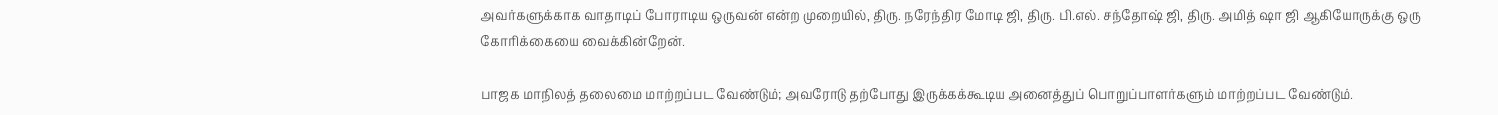அவர்களுக்காக வாதாடிப் போராடிய ஒருவன் என்ற முறையில், திரு. நரேந்திர மோடி ஜி, திரு. பி.எல். சந்தோஷ் ஜி, திரு. அமித் ஷா ஜி ஆகியோருக்கு ஒரு கோரிக்கையை வைக்கின்றேன்.

பாஜக மாநிலத் தலைமை மாற்றப்பட வேண்டும்; அவரோடு தற்போது இருக்கக்கூடிய அனைத்துப் பொறுப்பாளர்களும் மாற்றப்பட வேண்டும்.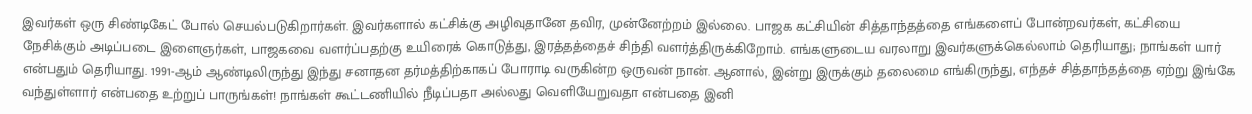இவர்கள் ஒரு சிண்டிகேட் போல் செயல்படுகிறார்கள். இவர்களால் கட்சிக்கு அழிவுதானே தவிர, முன்னேற்றம் இல்லை. பாஜக கட்சியின் சித்தாந்தத்தை எங்களைப் போன்றவர்கள், கட்சியை நேசிக்கும் அடிப்படை இளைஞர்கள், பாஜகவை வளர்ப்பதற்கு உயிரைக் கொடுத்து, இரத்தத்தைச் சிந்தி வளர்த்திருக்கிறோம். எங்களுடைய வரலாறு இவர்களுக்கெல்லாம் தெரியாது; நாங்கள் யார் என்பதும் தெரியாது. 1991-ஆம் ஆண்டிலிருந்து இந்து சனாதன தர்மத்திற்காகப் போராடி வருகின்ற ஒருவன் நான். ஆனால், இன்று இருக்கும் தலைமை எங்கிருந்து, எந்தச் சித்தாந்தத்தை ஏற்று இங்கே வந்துள்ளார் என்பதை உற்றுப் பாருங்கள்! நாங்கள் கூட்டணியில் நீடிப்பதா அல்லது வெளியேறுவதா என்பதை இனி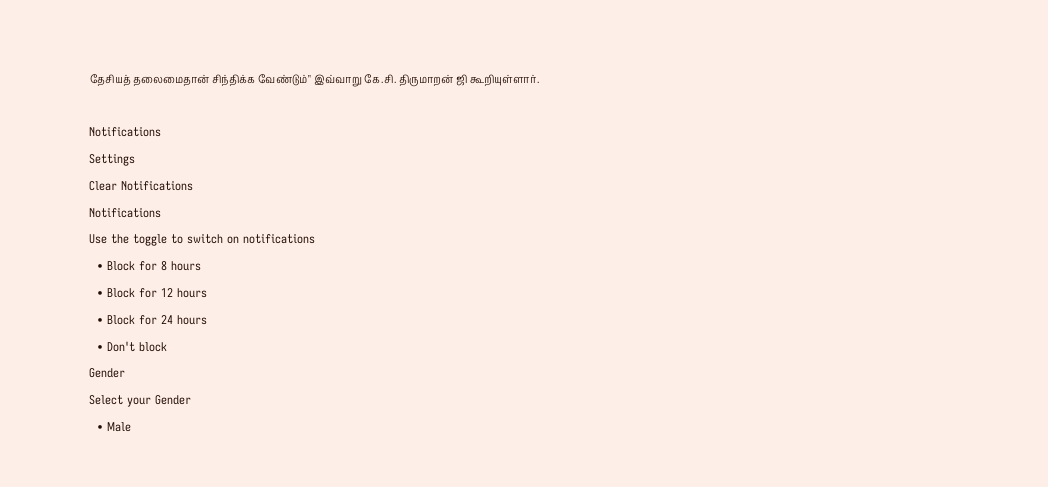தேசியத் தலைமைதான் சிந்திக்க வேண்டும்" இவ்வாறு கே.சி. திருமாறன் ஜி கூறியுள்ளார்.

Notifications
Settings
Clear Notifications
Notifications
Use the toggle to switch on notifications
  • Block for 8 hours
  • Block for 12 hours
  • Block for 24 hours
  • Don't block
Gender
Select your Gender
  • Male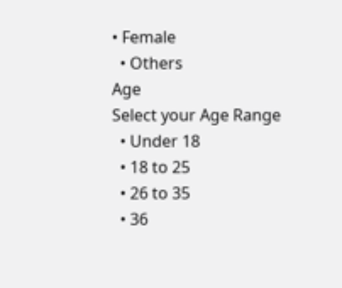• Female
  • Others
Age
Select your Age Range
  • Under 18
  • 18 to 25
  • 26 to 35
  • 36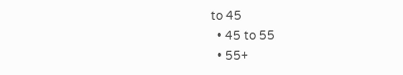to 45
  • 45 to 55
  • 55+